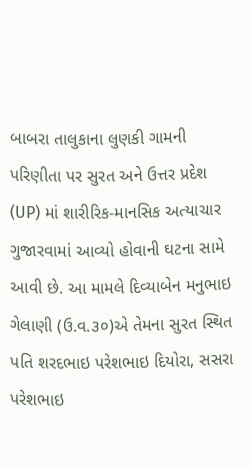બાબરા તાલુકાના લુણકી ગામની પરિણીતા પર સુરત અને ઉત્તર પ્રદેશ (UP) માં શારીરિક-માનસિક અત્યાચાર ગુજારવામાં આવ્યો હોવાની ઘટના સામે આવી છે. આ મામલે દિવ્યાબેન મનુભાઇ ગેલાણી (ઉ.વ.૩૦)એ તેમના સુરત સ્થિત પતિ શરદભાઇ પરેશભાઇ દિયોરા, સસરા પરેશભાઇ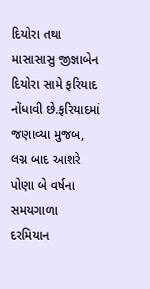દિયોરા તથા માસાસાસુ જીજ્ઞાબેન દિયોરા સામે ફરિયાદ નોંધાવી છે.ફરિયાદમાં જણાવ્યા મુજબ, લગ્ન બાદ આશરે પોણા બે વર્ષના સમયગાળા દરમિયાન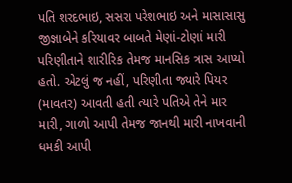પતિ શરદભાઇ, સસરા પરેશભાઇ અને માસાસાસુ જીજ્ઞાબેને કરિયાવર બાબતે મેણાં-ટોણાં મારી પરિણીતાને શારીરિક તેમજ માનસિક ત્રાસ આપ્યો હતો. એટલું જ નહીં, પરિણીતા જ્યારે પિયર (માવતર) આવતી હતી ત્યારે પતિએ તેને માર મારી, ગાળો આપી તેમજ જાનથી મારી નાખવાની ધમકી આપી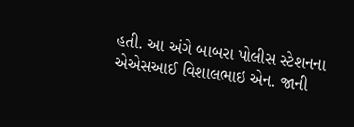હતી. આ અંગે બાબરા પોલીસ સ્ટેશનના
એએસઆઈ વિશાલભાઇ એન. જાની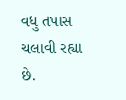વધુ તપાસ ચલાવી રહ્યા છે.